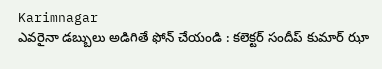Karimnagar
ఎవరైనా డబ్బులు అడిగితే ఫోన్ చేయండి : కలెక్టర్ సందీప్ కుమార్ ఝా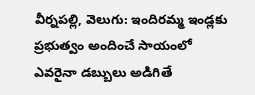వీర్నపల్లి, వెలుగు: ఇందిరమ్మ ఇండ్లకు ప్రభుత్వం అందించే సాయంలో ఎవరైనా డబ్బులు అడిగితే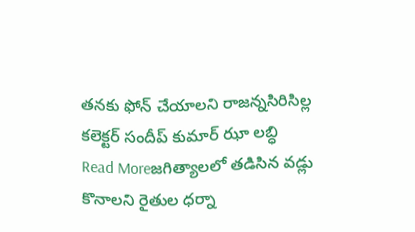తనకు ఫోన్ చేయాలని రాజన్నసిరిసిల్ల కలెక్టర్ సందీప్ కుమార్ ఝా లబ్ధి
Read Moreజగిత్యాలలో తడిసిన వడ్లు కొనాలని రైతుల ధర్నా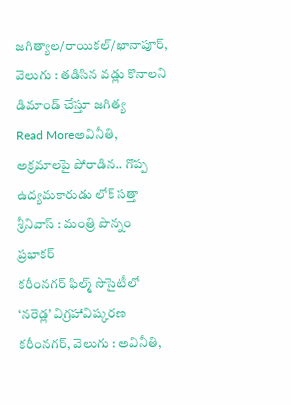జగిత్యాల/రాయికల్/ఖానాపూర్, వెలుగు : తడిసిన వడ్లు కొనాలని డిమాండ్ చేస్తూ జగిత్య
Read Moreఅవినీతి, అక్రమాలపై పోరాడిన.. గొప్ప ఉద్యమకారుడు లోక్ సత్తా శ్రీనివాస్ : మంత్రి పొన్నం ప్రభాకర్
కరీంనగర్ ఫిల్మ్ సొసైటీలో ‘నరెడ్ల’ విగ్రహావిష్కరణ కరీంనగర్, వెలుగు : అవినీతి,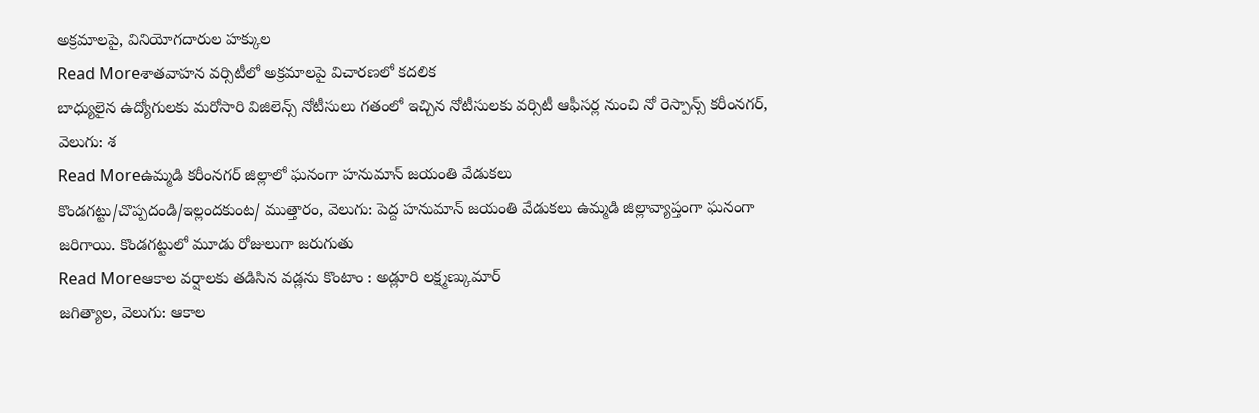అక్రమాలపై, వినియోగదారుల హక్కుల
Read Moreశాతవాహన వర్సిటీలో అక్రమాలపై విచారణలో కదలిక
బాధ్యులైన ఉద్యోగులకు మరోసారి విజిలెన్స్ నోటీసులు గతంలో ఇచ్చిన నోటీసులకు వర్సిటీ ఆఫీసర్ల నుంచి నో రెస్పాన్స్ కరీంనగర్, వెలుగు: శ
Read Moreఉమ్మడి కరీంనగర్ జిల్లాలో ఘనంగా హనుమాన్ జయంతి వేడుకలు
కొండగట్టు/చొప్పదండి/ఇల్లందకుంట/ ముత్తారం, వెలుగు: పెద్ద హనుమాన్ జయంతి వేడుకలు ఉమ్మడి జిల్లావ్యాప్తంగా ఘనంగా జరిగాయి. కొండగట్టులో మూడు రోజులుగా జరుగుతు
Read Moreఆకాల వర్షాలకు తడిసిన వడ్లను కొంటాం : అడ్లూరి లక్ష్మణ్కుమార్
జగిత్యాల, వెలుగు: ఆకాల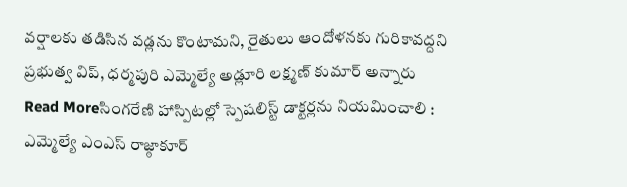వర్షాలకు తడిసిన వడ్లను కొంటామని, రైతులు ఆందోళనకు గురికావద్దని ప్రభుత్వ విప్, ధర్మపురి ఎమ్మెల్యే అడ్లూరి లక్ష్మణ్ కుమార్ అన్నారు
Read Moreసింగరేణి హాస్పిటల్లో స్పెషలిస్ట్ డాక్టర్లను నియమించాలి : ఎమ్మెల్యే ఎంఎస్ రాజ్ఠాకూర్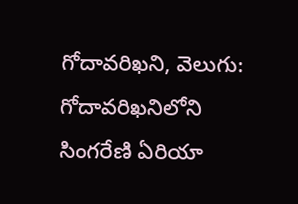గోదావరిఖని, వెలుగు: గోదావరిఖనిలోని సింగరేణి ఏరియా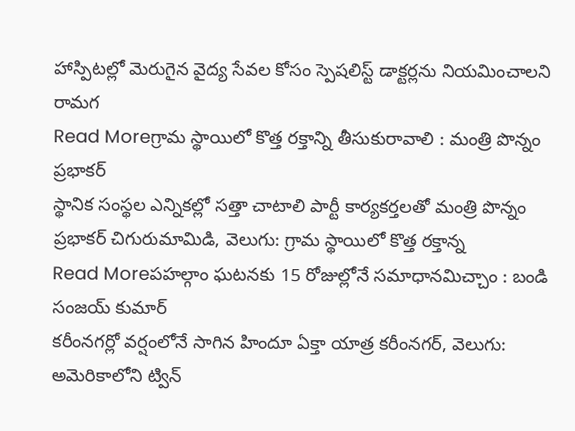హాస్పిటల్లో మెరుగైన వైద్య సేవల కోసం స్పెషలిస్ట్ డాక్టర్లను నియమించాలని రామగ
Read Moreగ్రామ స్థాయిలో కొత్త రక్తాన్ని తీసుకురావాలి : మంత్రి పొన్నం ప్రభాకర్
స్థానిక సంస్థల ఎన్నికల్లో సత్తా చాటాలి పార్టీ కార్యకర్తలతో మంత్రి పొన్నం ప్రభాకర్ చిగురుమామిడి, వెలుగు: గ్రామ స్థాయిలో కొత్త రక్తాన్న
Read Moreపహల్గాం ఘటనకు 15 రోజుల్లోనే సమాధానమిచ్చాం : బండి సంజయ్ కుమార్
కరీంనగర్లో వర్షంలోనే సాగిన హిందూ ఏక్తా యాత్ర కరీంనగర్, వెలుగు: అమెరికాలోని ట్విన్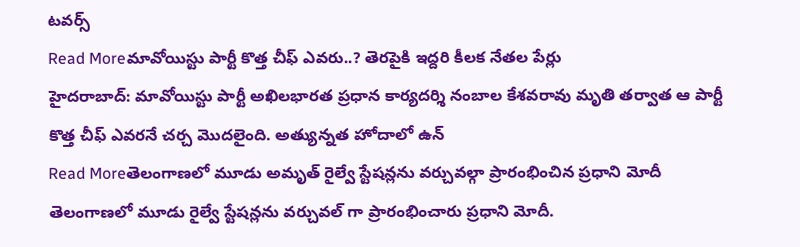టవర్స్
Read Moreమావోయిస్టు పార్టీ కొత్త చీఫ్ ఎవరు..? తెరపైకి ఇద్దరి కీలక నేతల పేర్లు
హైదరాబాద్: మావోయిస్టు పార్టీ అఖిలభారత ప్రధాన కార్యదర్శి నంబాల కేశవరావు మృతి తర్వాత ఆ పార్టీ కొత్త చీఫ్ ఎవరనే చర్చ మొదలైంది. అత్యున్నత హోదాలో ఉన్
Read Moreతెలంగాణలో మూడు అమృత్ రైల్వే స్టేషన్లను వర్చువల్గా ప్రారంభించిన ప్రధాని మోదీ
తెలంగాణలో మూడు రైల్వే స్టేషన్లను వర్చువల్ గా ప్రారంభించారు ప్రధాని మోదీ.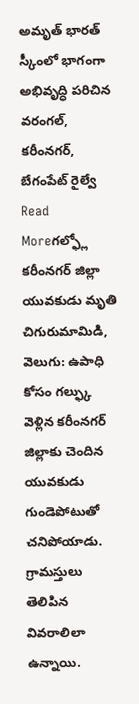అమృత్ భారత్ స్కీంలో భాగంగా అభివృద్ధి పరిచిన వరంగల్, కరీంనగర్, బేగంపేట్ రైల్వే
Read Moreగల్ఫ్లో కరీంనగర్ జిల్లా యువకుడు మృతి
చిగురుమామిడి, వెలుగు: ఉపాధి కోసం గల్ఫ్కు వెళ్లిన కరీంనగర్ జిల్లాకు చెందిన యువకుడు గుండెపోటుతో చనిపోయాడు. గ్రామస్తులు తెలిపిన వివరాలిలా ఉన్నాయి.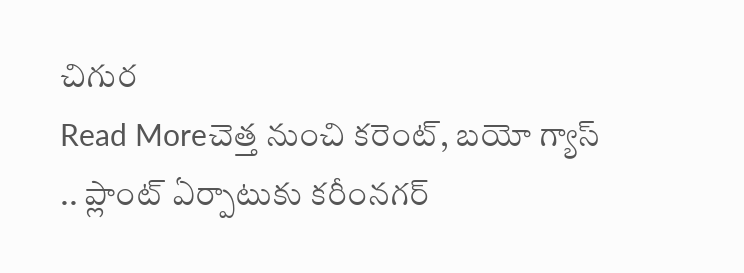చిగుర
Read Moreచెత్త నుంచి కరెంట్, బయో గ్యాస్ .. ప్లాంట్ ఏర్పాటుకు కరీంనగర్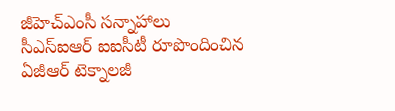జీహెచ్ఎంసీ సన్నాహాలు
సీఎస్ఐఆర్ ఐఐసీటీ రూపొందించిన ఏజీఆర్ టెక్నాలజీ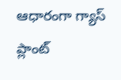ఆధారంగా గ్యాస్ ప్లాంట్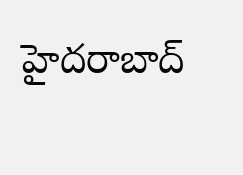హైదరాబాద్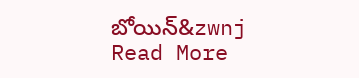బోయిన్&zwnj
Read More